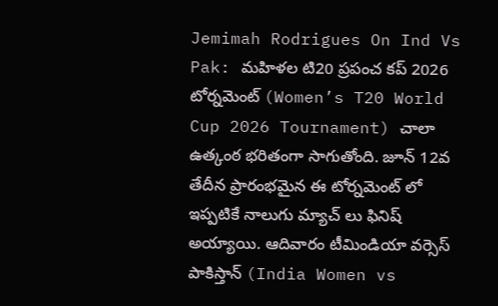Jemimah Rodrigues On Ind Vs Pak: మహిళల టి20 ప్రపంచ కప్ 2026 టోర్నమెంట్ (Women’s T20 World Cup 2026 Tournament) చాలా ఉత్కంఠ భరితంగా సాగుతోంది. జూన్ 12వ తేదీన ప్రారంభమైన ఈ టోర్నమెంట్ లో ఇప్పటికే నాలుగు మ్యాచ్ లు ఫినిష్ అయ్యాయి. ఆదివారం టీమిండియా వర్సెస్ పాకిస్తాన్ (India Women vs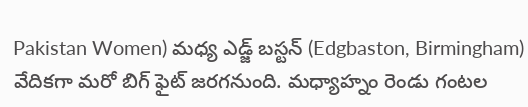Pakistan Women) మధ్య ఎడ్జ్ బస్టన్ (Edgbaston, Birmingham) వేదికగా మరో బిగ్ ఫైట్ జరగనుంది. మధ్యాహ్నం రెండు గంటల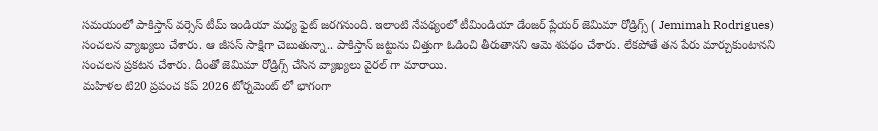సమయంలో పాకిస్తాన్ వర్సెస్ టీమ్ ఇండియా మధ్య ఫైట్ జరగనుంది. ఇలాంటి నేపథ్యంలో టీమిండియా డేంజర్ ప్లేయర్ జెమిమా రోడ్రిగ్స్ ( Jemimah Rodrigues) సంచలన వ్యాఖ్యలు చేశారు. ఆ జీసస్ సాక్షిగా చెబుతున్నా.. పాకిస్తాన్ జట్టును చిత్తుగా ఓడించి తీరుతానని ఆమె శపథం చేశారు. లేకపోతే తన పేరు మార్చుకుంటానని సంచలన ప్రకటన చేశారు. దీంతో జెమిమా రోడ్రిగ్స్ చేసిన వ్యాఖ్యలు వైరల్ గా మారాయి.
మహిళల టి20 ప్రపంచ కప్ 2026 టోర్నమెంట్ లో భాగంగా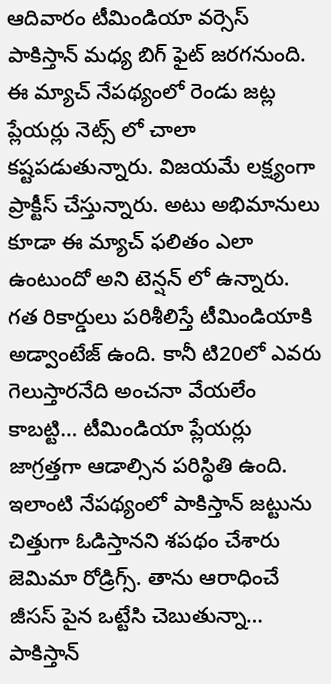ఆదివారం టీమిండియా వర్సెస్ పాకిస్తాన్ మధ్య బిగ్ ఫైట్ జరగనుంది. ఈ మ్యాచ్ నేపథ్యంలో రెండు జట్ల ప్లేయర్లు నెట్స్ లో చాలా కష్టపడుతున్నారు. విజయమే లక్ష్యంగా ప్రాక్టీస్ చేస్తున్నారు. అటు అభిమానులు కూడా ఈ మ్యాచ్ ఫలితం ఎలా ఉంటుందో అని టెన్షన్ లో ఉన్నారు. గత రికార్డులు పరిశీలిస్తే టీమిండియాకి అడ్వాంటేజ్ ఉంది. కానీ టి20లో ఎవరు గెలుస్తారనేది అంచనా వేయలేం కాబట్టి… టీమిండియా ప్లేయర్లు జాగ్రత్తగా ఆడాల్సిన పరిస్థితి ఉంది.
ఇలాంటి నేపథ్యంలో పాకిస్తాన్ జట్టును చిత్తుగా ఓడిస్తానని శపథం చేశారు జెమిమా రోడ్రిగ్స్. తాను ఆరాధించే జీసస్ పైన ఒట్టేసి చెబుతున్నా… పాకిస్తాన్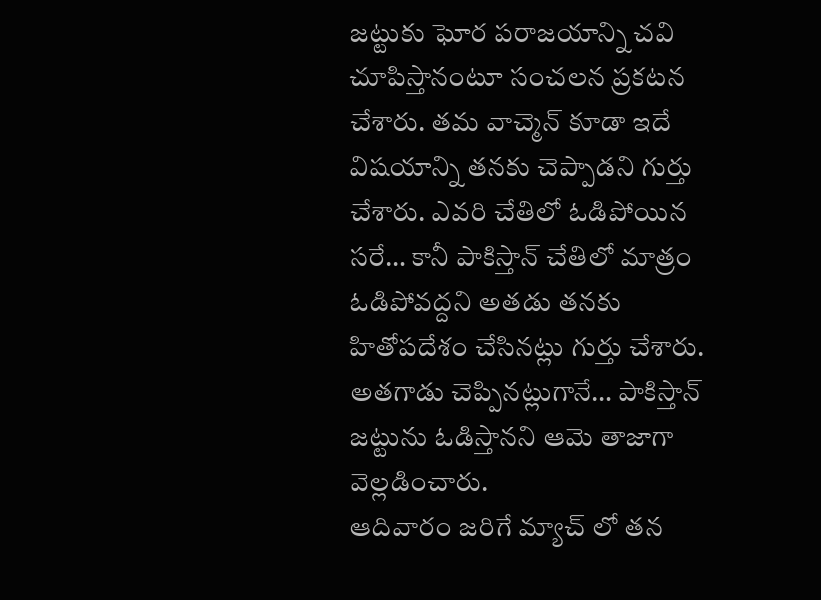జట్టుకు ఘోర పరాజయాన్ని చవి చూపిస్తానంటూ సంచలన ప్రకటన చేశారు. తమ వాచ్మెన్ కూడా ఇదే విషయాన్ని తనకు చెప్పాడని గుర్తు చేశారు. ఎవరి చేతిలో ఓడిపోయిన సరే… కానీ పాకిస్తాన్ చేతిలో మాత్రం ఓడిపోవద్దని అతడు తనకు హితోపదేశం చేసినట్లు గుర్తు చేశారు. అతగాడు చెప్పినట్లుగానే… పాకిస్తాన్ జట్టును ఓడిస్తానని ఆమె తాజాగా వెల్లడించారు.
ఆదివారం జరిగే మ్యాచ్ లో తన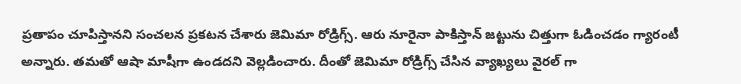ప్రతాపం చూపిస్తానని సంచలన ప్రకటన చేశారు జెమిమా రోడ్రిగ్స్. ఆరు నూరైనా పాకిస్తాన్ జట్టును చిత్తుగా ఓడించడం గ్యారంటీ అన్నారు. తమతో ఆషా మాషీగా ఉండదని వెల్లడించారు. దీంతో జెమిమా రోడ్రిగ్స్ చేసిన వ్యాఖ్యలు వైరల్ గా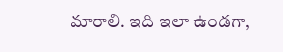మారాలి. ఇది ఇలా ఉండగా,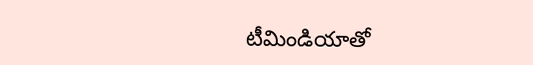టీమిండియాతో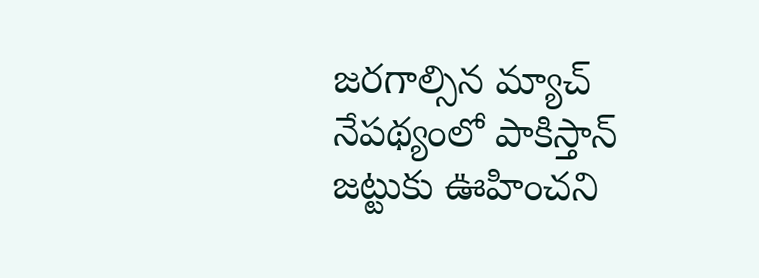జరగాల్సిన మ్యాచ్ నేపథ్యంలో పాకిస్తాన్ జట్టుకు ఊహించని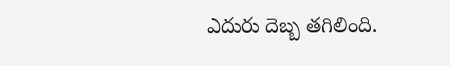ఎదురు దెబ్బ తగిలింది.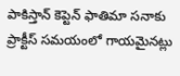పాకిస్తాన్ కెప్టెన్ ఫాతిమా సనాకు ప్రాక్టీస్ సమయంలో గాయమైనట్లు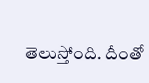తెలుస్తోంది. దీంతో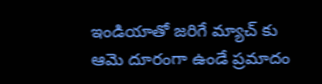ఇండియాతో జరిగే మ్యాచ్ కు ఆమె దూరంగా ఉండే ప్రమాదం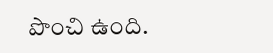పొంచి ఉంది.